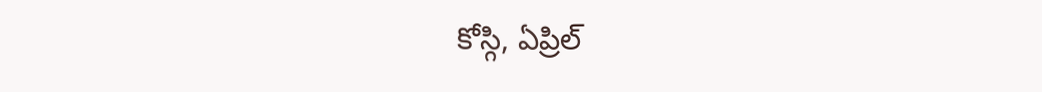కోస్గి, ఏప్రిల్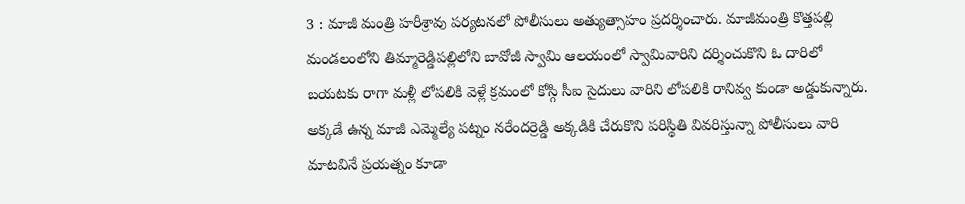3 : మాజీ మంత్రి హరీశ్రావు పర్యటనలో పోలీసులు అత్యుత్సాహం ప్రదర్శించారు. మాజీమంత్రి కొత్తపల్లి మండలంలోని తిమ్మారెడ్డిపల్లిలోని బావోజీ స్వామి ఆలయంలో స్వామివారిని దర్శించుకొని ఓ దారిలో బయటకు రాగా మళ్లీ లోపలికి వెళ్లే క్రమంలో కోస్గి సీఐ సైదులు వారిని లోపలికి రానివ్వ కుండా అడ్డుకున్నారు. అక్కడే ఉన్న మాజీ ఎమ్మెల్యే పట్నం నరేందర్రెడ్డి అక్కడికి చేరుకొని పరిస్థితి వివరిస్తున్నా పోలీసులు వారి మాటవినే ప్రయత్నం కూడా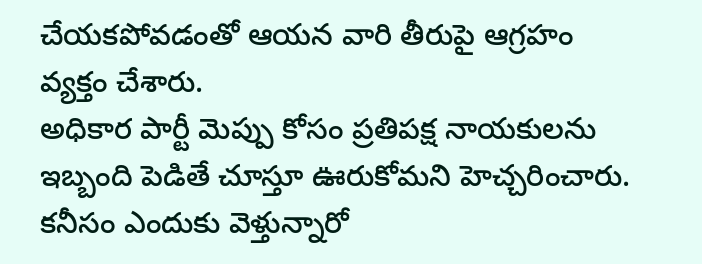చేయకపోవడంతో ఆయన వారి తీరుపై ఆగ్రహం వ్యక్తం చేశారు.
అధికార పార్టీ మెప్పు కోసం ప్రతిపక్ష నాయకులను ఇబ్బంది పెడితే చూస్తూ ఊరుకోమని హెచ్చరించారు. కనీసం ఎందుకు వెళ్తున్నారో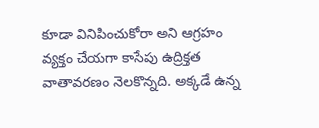కూడా వినిపించుకోరా అని ఆగ్రహం వ్యక్తం చేయగా కాసేపు ఉద్రిక్తత వాతావరణం నెలకొన్నది. అక్కడే ఉన్న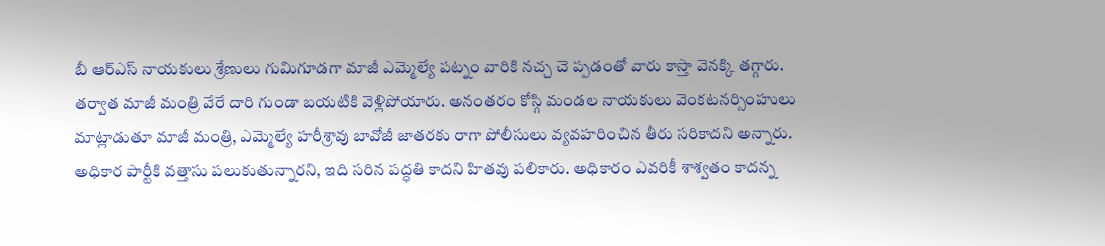బీ ఆర్ఎస్ నాయకులు శ్రేణులు గుమిగూడగా మాజీ ఎమ్మెల్యే పట్నం వారికి నచ్చ చె ప్పడంతో వారు కాస్తా వెనక్కి తగ్గారు.
తర్వాత మాజీ మంత్రి వేరే దారి గుండా బయటికి వెళ్లిపోయారు. అనంతరం కోస్గి మండల నాయకులు వెంకటనర్సింహులు మాట్లాడుతూ మాజీ మంత్రి, ఎమ్మెల్యే హరీశ్రావు బావోజీ జాతరకు రాగా పోలీసులు వ్యవహరించిన తీరు సరికాదని అన్నారు. అధికార పార్టీకి వత్తాసు పలుకుతున్నారని, ఇది సరిన పద్ధతి కాదని హితవు పలికారు. అధికారం ఎవరికీ శాశ్వతం కాదన్న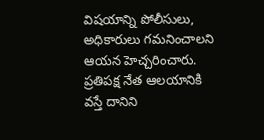విషయాన్ని పోలీసులు, అధికారులు గమనించాలని ఆయన హెచ్చరించారు. ప్రతిపక్ష నేత ఆలయానికి వస్తే దానిని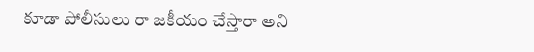కూడా పోలీసులు రా జకీయం చేస్తారా అని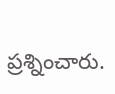ప్రశ్నించారు.